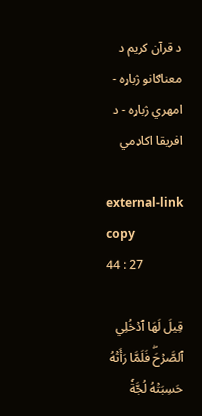د قرآن کریم د معناګانو ژباړه - امهري ژباړه - د افریقا اکاډمي

external-link copy
44 : 27

قِيلَ لَهَا ٱدۡخُلِي ٱلصَّرۡحَۖ فَلَمَّا رَأَتۡهُ حَسِبَتۡهُ لُجَّةٗ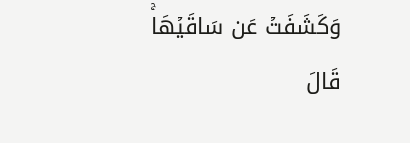وَكَشَفَتۡ عَن سَاقَيۡهَاۚ قَالَ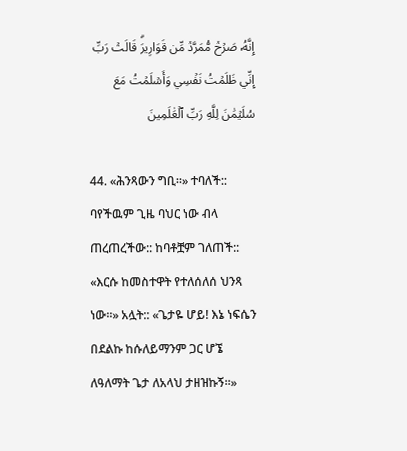إِنَّهُۥ صَرۡحٞ مُّمَرَّدٞ مِّن قَوَارِيرَۗ قَالَتۡ رَبِّ إِنِّي ظَلَمۡتُ نَفۡسِي وَأَسۡلَمۡتُ مَعَ سُلَيۡمَٰنَ لِلَّهِ رَبِّ ٱلۡعَٰلَمِينَ

44. «ሕንጻውን ግቢ።» ተባለች:: ባየችዉም ጊዜ ባህር ነው ብላ ጠረጠረችው:: ከባቶቿም ገለጠች:: «እርሱ ከመስተዋት የተለሰለሰ ህንጻ ነው።» አሏት:: «ጌታዬ ሆይ! እኔ ነፍሴን በደልኩ ከሱለይማንም ጋር ሆኜ ለዓለማት ጌታ ለአላህ ታዘዝኩኝ።»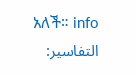አለች። info
التفاسير: